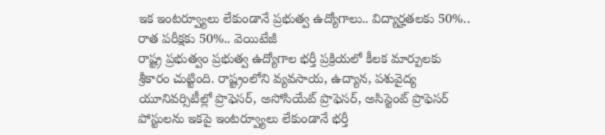ఇక ఇంటర్వ్యూలు లేకుండానే ప్రభుత్వ ఉద్యోగాలు.. విద్యార్హతలకు 50%.. రాత పరీక్షకు 50%.. వెయిటేజీ
రాష్ట్ర ప్రభుత్వం ప్రభుత్వ ఉద్యోగాల భర్తీ ప్రక్రియలో కీలక మార్పులకు శ్రీకారం చుట్టింది. రాష్ట్రంలోని వ్యవసాయ, ఉద్యాన, పశువైద్య యూనివర్సిటీల్లో ప్రొఫెసర్, అసోసియేట్ ప్రొఫెసర్, అసిస్టెంట్ ప్రొఫెసర్ పోస్టులను ఇకపై ఇంటర్వ్యూలు లేకుండానే భర్తీ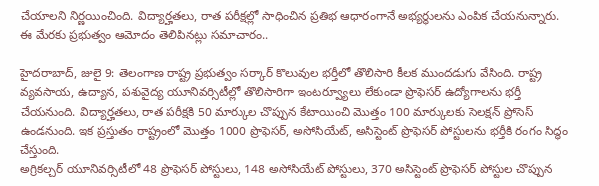చేయాలని నిర్ణయించింది. విద్యార్హతలు, రాత పరీక్షల్లో సాధించిన ప్రతిభ ఆధారంగానే అభ్యర్థులను ఎంపిక చేయనున్నారు. ఈ మేరకు ప్రభుత్వం ఆమోదం తెలిపినట్లు సమాచారం..

హైదరాబాద్, జులై 9: తెలంగాణ రాష్ట్ర ప్రభుత్వం సర్కార్ కొలువుల భర్తీలో తొలిసారి కీలక ముందడుగు వేసింది. రాష్ట్ర వ్యవసాయ, ఉద్యాన, పశువైద్య యూనివర్సిటీల్లో తొలిసారిగా ఇంటర్వ్యూలు లేకుండా ప్రొఫెసర్ ఉద్యోగాలను భర్తీ చేయనుంది. విద్యార్హతలు, రాత పరీక్షకి 50 మార్కుల చొప్పున కేటాయించి మొత్తం 100 మార్కులకు సెలక్షన్ ప్రోసెస్ ఉండనుంది. ఇక ప్రస్తుతం రాష్ట్రంలో మొత్తం 1000 ప్రొఫెసర్, అసోసియేట్, అసిస్టెంట్ ప్రొఫెసర్ పోస్టులను భర్తీకి రంగం సిద్ధం చేస్తుంది.
అగ్రికల్చర్ యూనివర్సిటీలో 48 ప్రొఫెసర్ పోస్టులు, 148 అసోసియేట్ పోస్టులు, 370 అసిస్టెంట్ ప్రొఫెసర్ పోస్టుల చొప్పున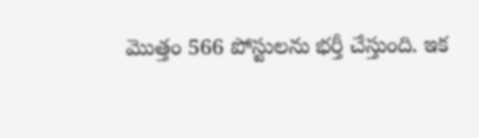మొత్తం 566 పోస్టులను భర్తీ చేస్తుంది. ఇక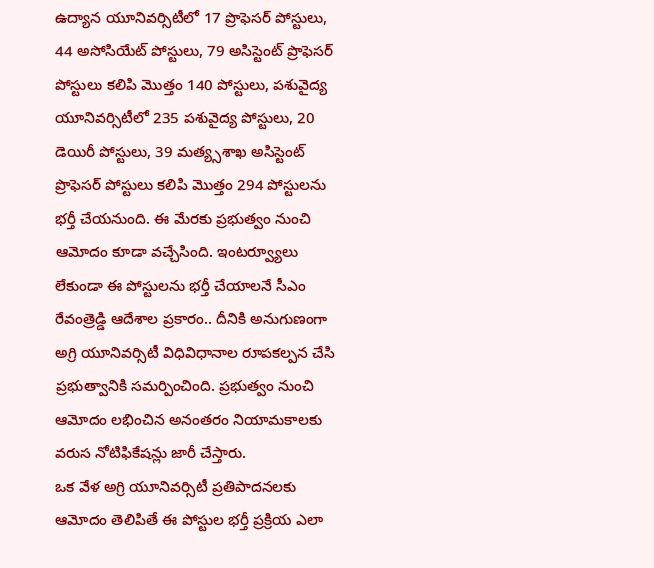ఉద్యాన యూనివర్సిటీలో 17 ప్రొఫెసర్ పోస్టులు, 44 అసోసియేట్ పోస్టులు, 79 అసిస్టెంట్ ప్రొఫెసర్ పోస్టులు కలిపి మొత్తం 140 పోస్టులు, పశువైద్య యూనివర్సిటీలో 235 పశువైద్య పోస్టులు, 20 డెయిరీ పోస్టులు, 39 మత్య్సశాఖ అసిస్టెంట్ ప్రొఫెసర్ పోస్టులు కలిపి మొత్తం 294 పోస్టులను భర్తీ చేయనుంది. ఈ మేరకు ప్రభుత్వం నుంచి ఆమోదం కూడా వచ్చేసింది. ఇంటర్వ్యూలు లేకుండా ఈ పోస్టులను భర్తీ చేయాలనే సీఎం రేవంత్రెడ్డి ఆదేశాల ప్రకారం.. దీనికి అనుగుణంగా అగ్రి యూనివర్సిటీ విధివిధానాల రూపకల్పన చేసి ప్రభుత్వానికి సమర్పించింది. ప్రభుత్వం నుంచి ఆమోదం లభించిన అనంతరం నియామకాలకు వరుస నోటిఫికేషన్లు జారీ చేస్తారు.
ఒక వేళ అగ్రి యూనివర్సిటీ ప్రతిపాదనలకు ఆమోదం తెలిపితే ఈ పోస్టుల భర్తీ ప్రక్రియ ఎలా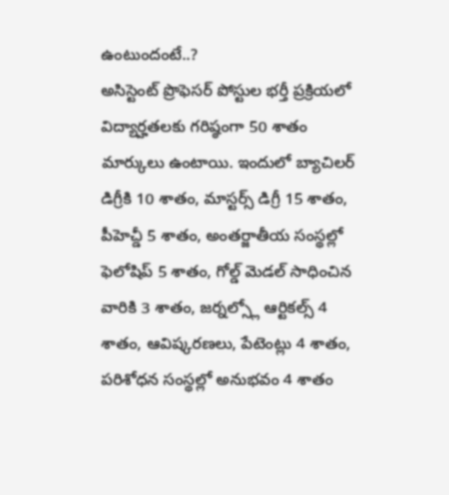ఉంటుందంటే..?
అసిస్టెంట్ ప్రొఫెసర్ పోస్టుల భర్తీ ప్రక్రియలో విద్యార్హతలకు గరిష్ఠంగా 50 శాతం మార్కులు ఉంటాయి. ఇందులో బ్యాచిలర్ డిగ్రీకి 10 శాతం, మాస్టర్స్ డిగ్రీ 15 శాతం, పీహెచ్డీ 5 శాతం, అంతర్జాతీయ సంస్థల్లో ఫెలోషిప్ 5 శాతం, గోల్డ్ మెడల్ సాధించిన వారికి 3 శాతం, జర్నల్స్లో ఆర్టికల్స్ 4 శాతం, ఆవిష్కరణలు, పేటెంట్లు 4 శాతం, పరిశోధన సంస్థల్లో అనుభవం 4 శాతం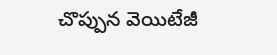చొప్పున వెయిటేజీ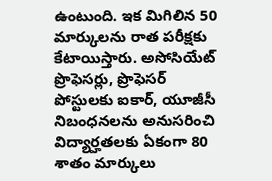ఉంటుంది. ఇక మిగిలిన 50 మార్కులను రాత పరీక్షకు కేటాయిస్తారు. అసోసియేట్ ప్రొఫెసర్లు, ప్రొఫెసర్ పోస్టులకు ఐకార్, యూజీసీ నిబంధనలను అనుసరించి విద్యార్హతలకు ఏకంగా 80 శాతం మార్కులు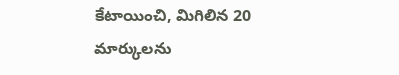కేటాయించి, మిగిలిన 20 మార్కులను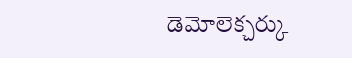డెమోలెక్చర్కు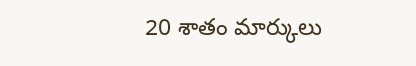20 శాతం మార్కులు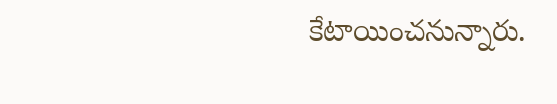కేటాయించనున్నారు.